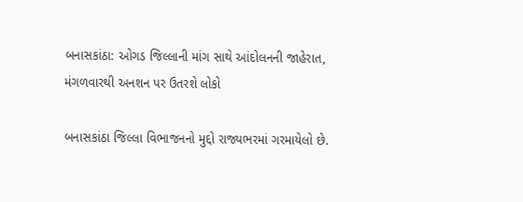બનાસકાંઠા: ઓગડ જિલ્લાની માંગ સાથે આંદોલનની જાહેરાત, મંગળવારથી અનશન પર ઉતરશે લોકો

બનાસકાંઠા જિલ્લા વિભાજનનો મુદ્દો રાજ્યભરમાં ગરમાયેલો છે.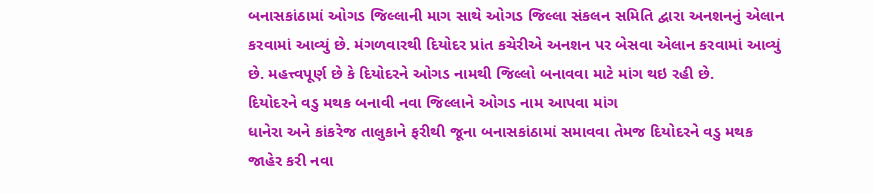બનાસકાંઠામાં ઓગડ જિલ્લાની માગ સાથે ઓગડ જિલ્લા સંકલન સમિતિ દ્વારા અનશનનું એલાન કરવામાં આવ્યું છે. મંગળવારથી દિયોદર પ્રાંત કચેરીએ અનશન પર બેસવા એલાન કરવામાં આવ્યું છે. મહત્ત્વપૂર્ણ છે કે દિયોદરને ઓગડ નામથી જિલ્લો બનાવવા માટે માંગ થઇ રહી છે.
દિયોદરને વડુ મથક બનાવી નવા જિલ્લાને ઓગડ નામ આપવા માંગ
ધાનેરા અને કાંકરેજ તાલુકાને ફરીથી જૂના બનાસકાંઠામાં સમાવવા તેમજ દિયોદરને વડુ મથક જાહેર કરી નવા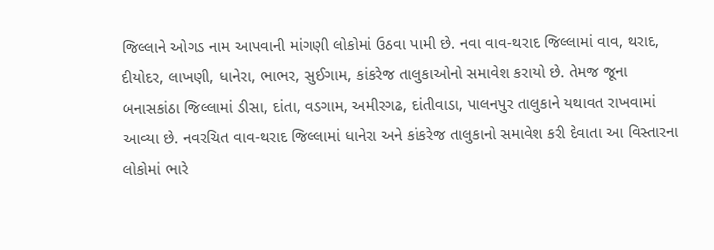જિલ્લાને ઓગડ નામ આપવાની માંગણી લોકોમાં ઉઠવા પામી છે. નવા વાવ-થરાદ જિલ્લામાં વાવ, થરાદ, દીયોદર, લાખણી, ધાનેરા, ભાભર, સુઈગામ, કાંકરેજ તાલુકાઓનો સમાવેશ કરાયો છે. તેમજ જૂના બનાસકાંઠા જિલ્લામાં ડીસા, દાંતા, વડગામ, અમીરગઢ, દાંતીવાડા, પાલનપુર તાલુકાને યથાવત રાખવામાં આવ્યા છે. નવરચિત વાવ-થરાદ જિલ્લામાં ધાનેરા અને કાંકરેજ તાલુકાનો સમાવેશ કરી દેવાતા આ વિસ્તારના લોકોમાં ભારે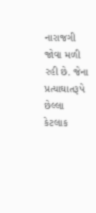નારાજગી જોવા મળી રહી છે. જેના પ્રત્યાઘાતરૂપે છેલ્લા કેટલાક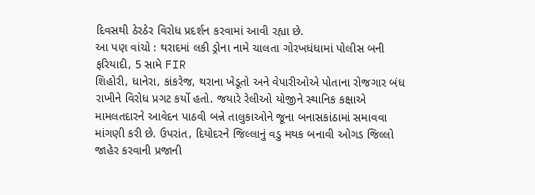દિવસથી ઠેરઠેર વિરોધ પ્રદર્શન કરવામાં આવી રહ્યા છે.
આ પણ વાંચો : થરાદમાં લકી ડ્રોના નામે ચાલતા ગોરખધંધામાં પોલીસ બની ફરિયાદી, 5 સામે FIR
શિહોરી, ધાનેરા, કાંકરેજ, થરાના ખેડૂતો અને વેપારીઓએ પોતાના રોજગાર બંધ રાખીને વિરોધ પ્રગટ કર્યો હતો. જયારે રેલીઓ યોજીને સ્થાનિક કક્ષાએ મામલતદારને આવેદન પાઠવી બન્ને તાલુકાઓને જૂના બનાસકાંઠામાં સમાવવા માંગણી કરી છે. ઉપરાંત, દિયોદરને જિલ્લાનું વડુ મથક બનાવી ઓગડ જિલ્લો જાહેર કરવાની પ્રજાની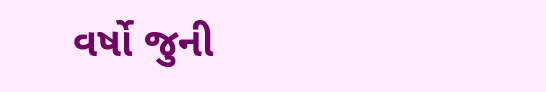વર્ષો જુની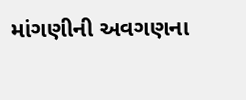માંગણીની અવગણના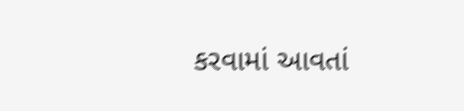કરવામાં આવતાં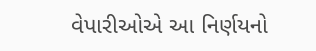વેપારીઓએ આ નિર્ણયનો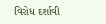વિરોધ દર્શાવી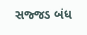સજ્જડ બંધ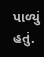પાળ્યું હતું.